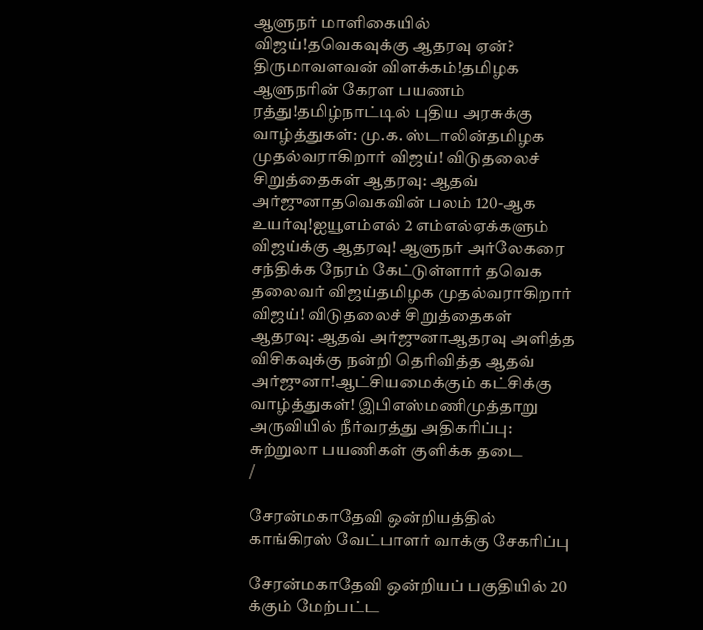ஆளுநர் மாளிகையில் விஜய்!தவெகவுக்கு ஆதரவு ஏன்? திருமாவளவன் விளக்கம்!தமிழக ஆளுநரின் கேரள பயணம் ரத்து!தமிழ்நாட்டில் புதிய அரசுக்கு வாழ்த்துகள்: மு.க. ஸ்டாலின்தமிழக முதல்வராகிறார் விஜய்! விடுதலைச் சிறுத்தைகள் ஆதரவு: ஆதவ் அர்ஜுனாதவெகவின் பலம் 120-ஆக உயர்வு!ஐயூஎம்எல் 2 எம்எல்ஏக்களும் விஜய்க்கு ஆதரவு! ஆளுநர் அர்லேகரை சந்திக்க நேரம் கேட்டுள்ளார் தவெக தலைவர் விஜய்தமிழக முதல்வராகிறார் விஜய்! விடுதலைச் சிறுத்தைகள் ஆதரவு: ஆதவ் அர்ஜுனாஆதரவு அளித்த விசிகவுக்கு நன்றி தெரிவித்த ஆதவ் அர்ஜுனா!ஆட்சியமைக்கும் கட்சிக்கு வாழ்த்துகள்! இபிஎஸ்மணிமுத்தாறு அருவியில் நீர்வரத்து அதிகரிப்பு: சுற்றுலா பயணிகள் குளிக்க தடை
/

சேரன்மகாதேவி ஒன்றியத்தில் காங்கிரஸ் வேட்பாளர் வாக்கு சேகரிப்பு

சேரன்மகாதேவி ஒன்றியப் பகுதியில் 20 க்கும் மேற்பட்ட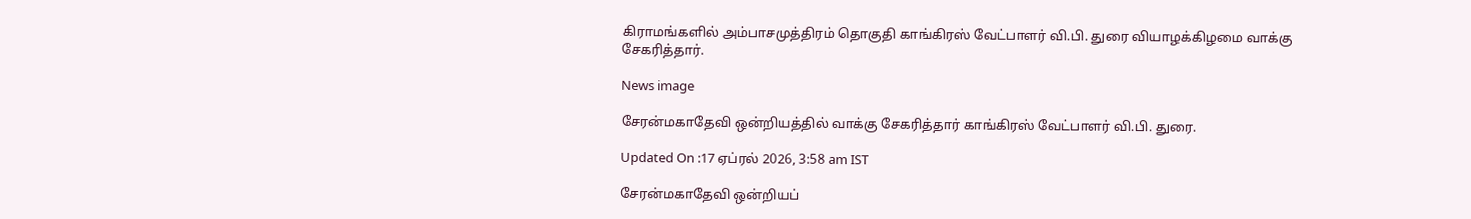கிராமங்களில் அம்பாசமுத்திரம் தொகுதி காங்கிரஸ் வேட்பாளர் வி.பி. துரை வியாழக்கிழமை வாக்கு சேகரித்தார்.

News image

சேரன்மகாதேவி ஒன்றியத்தில் வாக்கு சேகரித்தார் காங்கிரஸ் வேட்பாளர் வி.பி. துரை.

Updated On :17 ஏப்ரல் 2026, 3:58 am IST

சேரன்மகாதேவி ஒன்றியப்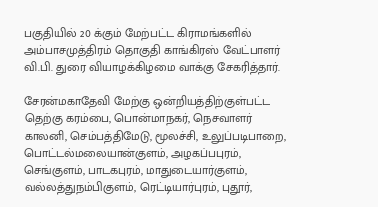பகுதியில் 20 க்கும் மேற்பட்ட கிராமங்களில் அம்பாசமுத்திரம் தொகுதி காங்கிரஸ் வேட்பாளர் வி.பி. துரை வியாழக்கிழமை வாக்கு சேகரித்தார்.

சேரன்மகாதேவி மேற்கு ஒன்றியத்திற்குள்பட்ட தெற்கு கரம்பை, பொன்மாநகர், நெசவாளர் காலனி, செம்பத்திமேடு, மூலச்சி, உலுப்படிபாறை, பொட்டல்மலையான்குளம், அழகப்பபுரம், செங்குளம், பாடகபுரம், மாதுடையார்குளம், வல்லத்துநம்பிகுளம், ரெட்டியார்புரம், புதூர்,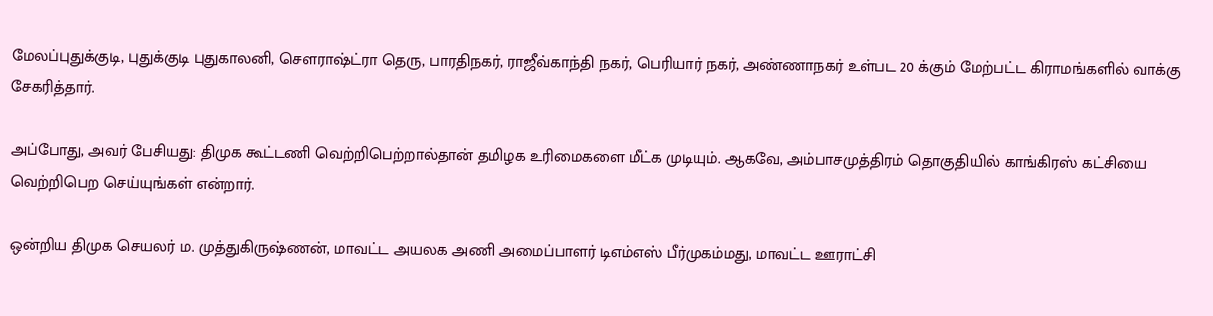மேலப்புதுக்குடி, புதுக்குடி புதுகாலனி, செளராஷ்ட்ரா தெரு, பாரதிநகர், ராஜீவ்காந்தி நகர், பெரியார் நகர், அண்ணாநகர் உள்பட 20 க்கும் மேற்பட்ட கிராமங்களில் வாக்கு சேகரித்தார்.

அப்போது, அவர் பேசியது: திமுக கூட்டணி வெற்றிபெற்றால்தான் தமிழக உரிமைகளை மீட்க முடியும். ஆகவே, அம்பாசமுத்திரம் தொகுதியில் காங்கிரஸ் கட்சியை வெற்றிபெற செய்யுங்கள் என்றார்.

ஒன்றிய திமுக செயலர் ம. முத்துகிருஷ்ணன், மாவட்ட அயலக அணி அமைப்பாளர் டிஎம்எஸ் பீர்முகம்மது, மாவட்ட ஊராட்சி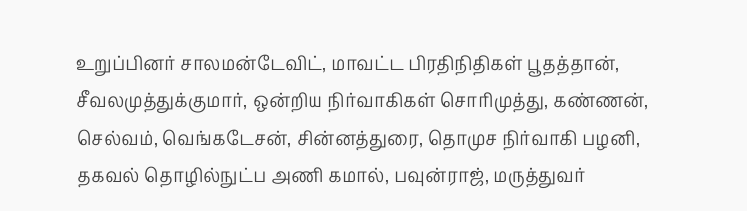உறுப்பினர் சாலமன்டேவிட், மாவட்ட பிரதிநிதிகள் பூதத்தான், சீவலமுத்துக்குமார், ஒன்றிய நிர்வாகிகள் சொரிமுத்து, கண்ணன், செல்வம், வெங்கடேசன், சின்னத்துரை, தொமுச நிர்வாகி பழனி, தகவல் தொழில்நுட்ப அணி கமால், பவுன்ராஜ், மருத்துவர்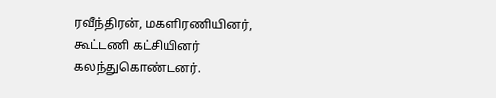ரவீந்திரன், மகளிரணியினர், கூட்டணி கட்சியினர் கலந்துகொண்டனர்.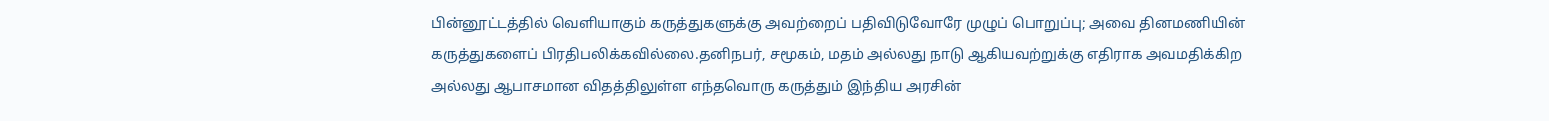பின்னூட்டத்தில் வெளியாகும் கருத்துகளுக்கு அவற்றைப் பதிவிடுவோரே முழுப் பொறுப்பு; அவை தினமணியின் கருத்துகளைப் பிரதிபலிக்கவில்லை.தனிநபர், சமூகம், மதம் அல்லது நாடு ஆகியவற்றுக்கு எதிராக அவமதிக்கிற அல்லது ஆபாசமான விதத்திலுள்ள எந்தவொரு கருத்தும் இந்திய அரசின்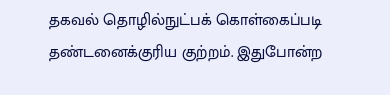தகவல் தொழில்நுட்பக் கொள்கைப்படி தண்டனைக்குரிய குற்றம். இதுபோன்ற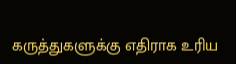கருத்துகளுக்கு எதிராக உரிய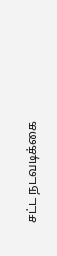சட்ட நடவடிக்கை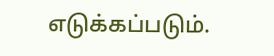எடுக்கப்படும்.